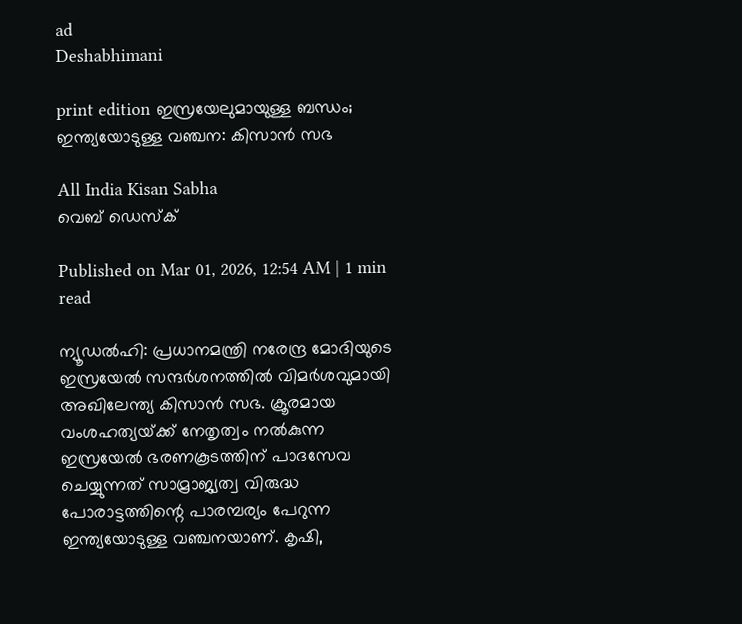ad
Deshabhimani

print edition ഇസ്രയേലുമായുള്ള ബന്ധം; ഇന്ത്യയോടുള്ള വഞ്ചന: കിസാൻ സഭ

All India Kisan Sabha
വെബ് ഡെസ്ക്

Published on Mar 01, 2026, 12:54 AM | 1 min read

ന്യൂഡൽഹി: പ്രധാനമന്ത്രി നരേന്ദ്ര മോദിയുടെ ഇസ്രയേൽ സന്ദർശനത്തിൽ വിമർശവുമായി അഖിലേന്ത്യ കിസാൻ സഭ. ക്രൂരമായ വംശഹത്യയ്‌ക്ക്‌ നേതൃത്വം നൽകുന്ന ഇസ്രയേൽ ഭരണകൂടത്തിന്‌ പാദസേവ ചെയ്യുന്നത്‌ സാമ്രാജ്യത്വ വിരുദ്ധ പോരാട്ടത്തിന്റെ പാരമ്പര്യം പേറുന്ന ഇന്ത്യയോടുള്ള വഞ്ചനയാണ്‌. കൃഷി,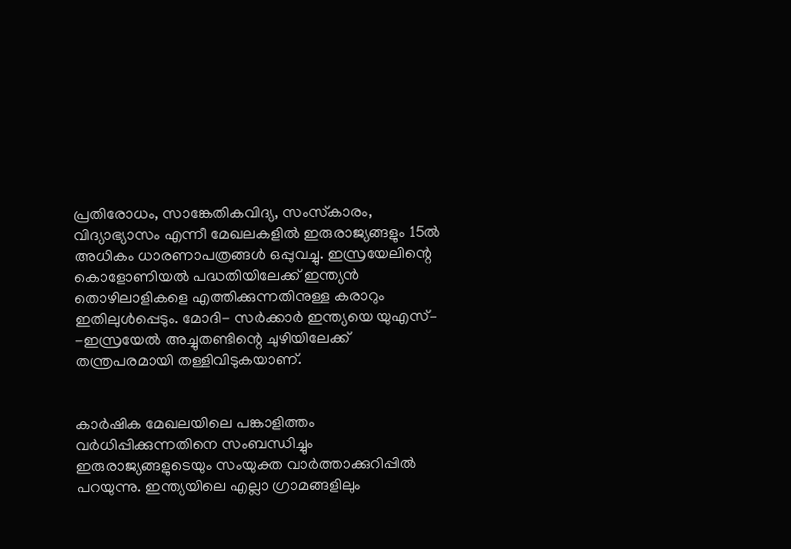പ്രതിരോധം, സാങ്കേതികവിദ്യ, സംസ്‍കാരം, വിദ്യാഭ്യാസം എന്നീ മേഖലകളിൽ ഇരുരാജ്യങ്ങളും 15ൽ അധികം ധാരണാപത്രങ്ങൾ ഒപ്പുവച്ചു. ഇസ്രയേലിന്റെ കൊളോണിയൽ പദ്ധതിയിലേക്ക് ഇന്ത്യൻ തൊഴിലാളികളെ എത്തിക്കുന്നതിനുള്ള കരാറും ഇതിലുൾപ്പെടും. മോദി- സർക്കാർ ഇന്ത്യയെ യുഎസ്– -ഇസ്രയേൽ അച്ചുതണ്ടിന്റെ ചുഴിയിലേക്ക് തന്ത്രപരമായി തള്ളിവിടുകയാണ്‌.


കാർഷിക മേഖലയിലെ പങ്കാളിത്തം വർധിപ്പിക്കുന്നതിനെ സംബന്ധിച്ചും ഇരുരാജ്യങ്ങളുടെയും സംയുക്ത വാർത്താക്കുറിപ്പിൽ പറയുന്നു. ഇന്ത്യയിലെ എല്ലാ ഗ്രാമങ്ങളിലും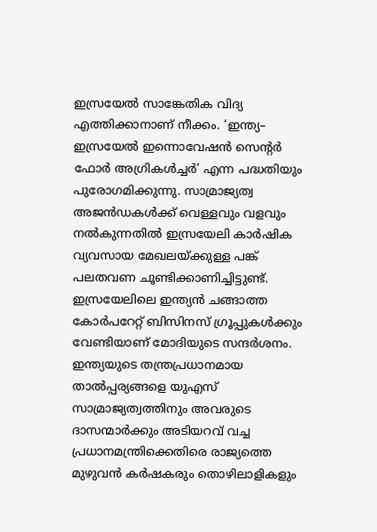ഇസ്രയേൽ സാങ്കേതിക വിദ്യ എത്തിക്കാനാണ്‌ നീക്കം. ‘ഇന്ത്യ– ഇസ്രയേൽ ഇന്നൊവേഷൻ സെന്റർ ഫോർ അഗ്രികൾച്ചർ’ എന്ന പദ്ധതിയും പുരോഗമിക്കുന്നു. സാമ്രാജ്യത്വ അജൻഡകൾക്ക്‌ വെള്ളവും വളവും നൽകുന്നതിൽ ഇസ്രയേലി കാർഷിക വ്യവസായ മേഖലയ്‌ക്കുള്ള പങ്ക്‌ പലതവണ ചൂണ്ടിക്കാണിച്ചിട്ടുണ്ട്‌. ഇസ്രയേലിലെ ഇന്ത്യൻ ചങ്ങാത്ത കോർപറേറ്റ്‌ ബിസിനസ്‌ ഗ്രൂപ്പുകൾക്കും വേണ്ടിയാണ്‌ മോദിയുടെ സന്ദർശനം. ഇന്ത്യയുടെ തന്ത്രപ്രധാനമായ താൽപ്പര്യങ്ങളെ യുഎസ്‌ സാമ്രാജ്യത്വത്തിനും അവരുടെ ദാസന്മാർക്കും അടിയറവ്‌ വച്ച പ്രധാനമന്ത്രിക്കെതിരെ രാജ്യത്തെ മുഴുവൻ കർഷകരും തൊഴിലാളികളും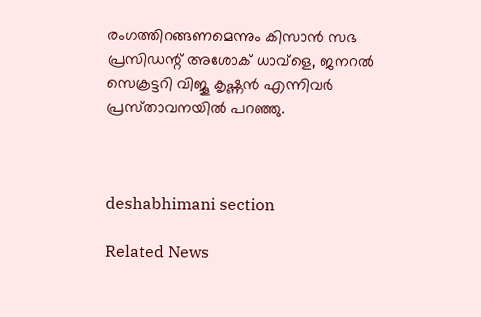രംഗത്തിറങ്ങണമെന്നും കിസാൻ സഭ പ്രസിഡന്റ്‌ അശോക്‌ ധാവ്‌ളെ, ജനറൽ സെക്രട്ടറി വിജൂ കൃഷ്ണൻ എന്നിവർ പ്രസ്‌താവനയിൽ പറഞ്ഞു.



deshabhimani section

Related News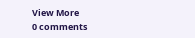View More
0 comments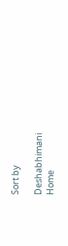Sort by

Deshabhimani
Home